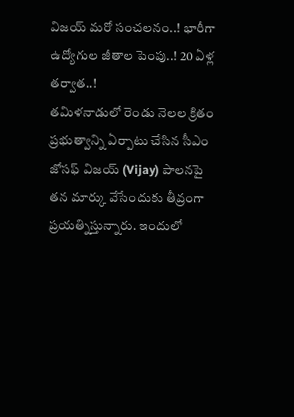విజయ్ మరో సంచలనం..! భారీగా ఉద్యోగుల జీతాల పెంపు..! 20 ఏళ్ల తర్వాత..!
తమిళనాడులో రెండు నెలల క్రితం ప్రభుత్వాన్ని ఏర్పాటు చేసిన సీఎం జోసఫ్ విజయ్ (Vijay) పాలనపై తన మార్కు వేసేందుకు తీవ్రంగా ప్రయత్నిస్తున్నారు. ఇందులో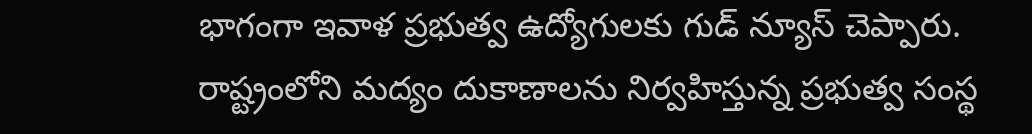భాగంగా ఇవాళ ప్రభుత్వ ఉద్యోగులకు గుడ్ న్యూస్ చెప్పారు. రాష్ట్రంలోని మద్యం దుకాణాలను నిర్వహిస్తున్న ప్రభుత్వ సంస్థ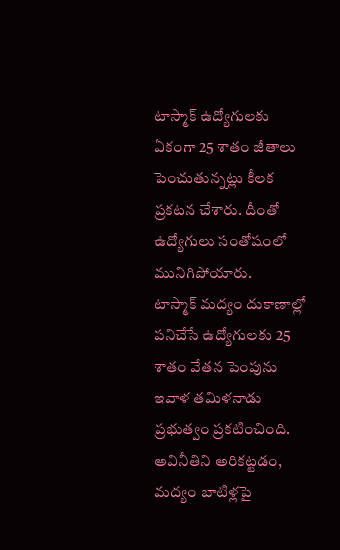టాస్మాక్ ఉద్యోగులకు ఏకంగా 25 శాతం జీతాలు పెంచుతున్నట్లు కీలక ప్రకటన చేశారు. దీంతో ఉద్యోగులు సంతోషంలో మునిగిపోయారు.
టాస్మాక్ మద్యం దుకాణాల్లో పనిచేసే ఉద్యోగులకు 25 శాతం వేతన పెంపును ఇవాళ తమిళనాడు ప్రభుత్వం ప్రకటించింది. అవినీతిని అరికట్టడం, మద్యం బాటిళ్లపై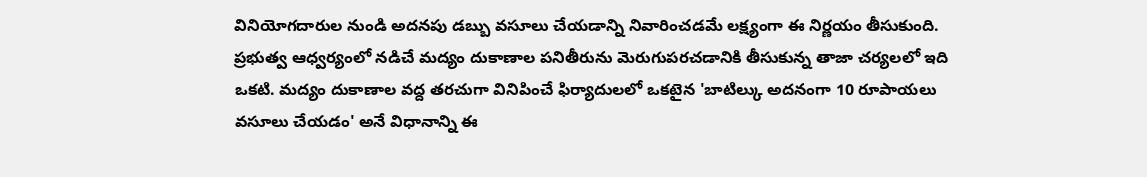వినియోగదారుల నుండి అదనపు డబ్బు వసూలు చేయడాన్ని నివారించడమే లక్ష్యంగా ఈ నిర్ణయం తీసుకుంది. ప్రభుత్వ ఆధ్వర్యంలో నడిచే మద్యం దుకాణాల పనితీరును మెరుగుపరచడానికి తీసుకున్న తాజా చర్యలలో ఇది ఒకటి. మద్యం దుకాణాల వద్ద తరచుగా వినిపించే ఫిర్యాదులలో ఒకటైన 'బాటిల్కు అదనంగా 10 రూపాయలు వసూలు చేయడం' అనే విధానాన్ని ఈ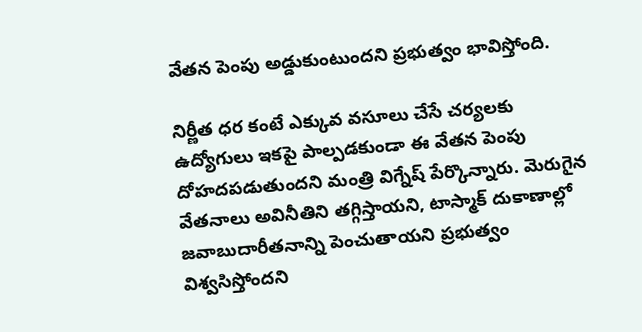వేతన పెంపు అడ్డుకుంటుందని ప్రభుత్వం భావిస్తోంది.

నిర్ణీత ధర కంటే ఎక్కువ వసూలు చేసే చర్యలకు ఉద్యోగులు ఇకపై పాల్పడకుండా ఈ వేతన పెంపు దోహదపడుతుందని మంత్రి విగ్నేష్ పేర్కొన్నారు. మెరుగైన వేతనాలు అవినీతిని తగ్గిస్తాయని, టాస్మాక్ దుకాణాల్లో జవాబుదారీతనాన్ని పెంచుతాయని ప్రభుత్వం విశ్వసిస్తోందని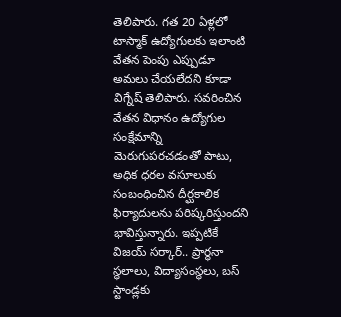తెలిపారు. గత 20 ఏళ్లలో టాస్మాక్ ఉద్యోగులకు ఇలాంటి వేతన పెంపు ఎప్పుడూ అమలు చేయలేదని కూడా విగ్నేష్ తెలిపారు. సవరించిన వేతన విధానం ఉద్యోగుల సంక్షేమాన్ని మెరుగుపరచడంతో పాటు, అధిక ధరల వసూలుకు సంబంధించిన దీర్ఘకాలిక ఫిర్యాదులను పరిష్కరిస్తుందని భావిస్తున్నారు. ఇప్పటికే విజయ్ సర్కార్.. ప్రార్ధనా స్ధలాలు, విద్యాసంస్థలు, బస్ స్టాండ్లకు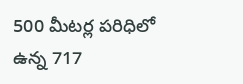500 మీటర్ల పరిధిలో ఉన్న 717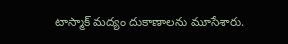టాస్మాక్ మద్యం దుకాణాలను మూసేశారు.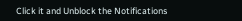Click it and Unblock the Notifications